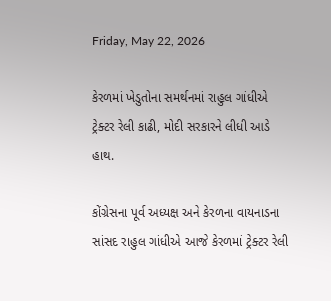Friday, May 22, 2026

કેરળમાં ખેડુતોના સમર્થનમાં રાહુલ ગાંધીએ ટ્રેક્ટર રેલી કાઢી, મોદી સરકારને લીધી આડે હાથ.

કોંગ્રેસના પૂર્વ અધ્યક્ષ અને કેરળના વાયનાડના સાંસદ રાહુલ ગાંધીએ આજે કેરળમાં ટ્રેક્ટર રેલી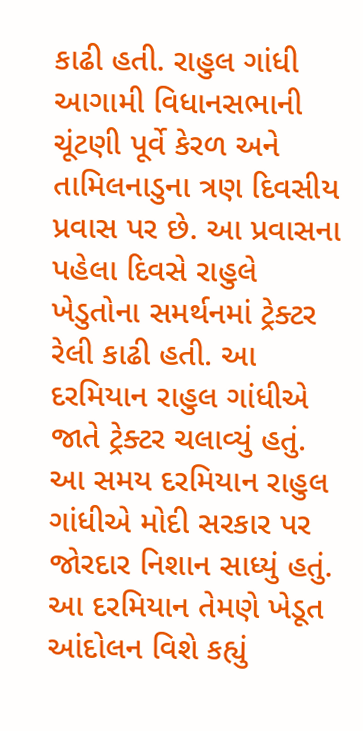કાઢી હતી. રાહુલ ગાંધી આગામી વિધાનસભાની ચૂંટણી પૂર્વે કેરળ અને તામિલનાડુના ત્રણ દિવસીય પ્રવાસ પર છે. આ પ્રવાસના પહેલા દિવસે રાહુલે ખેડુતોના સમર્થનમાં ટ્રેક્ટર રેલી કાઢી હતી. આ દરમિયાન રાહુલ ગાંધીએ જાતે ટ્રેક્ટર ચલાવ્યું હતું. આ સમય દરમિયાન રાહુલ ગાંધીએ મોદી સરકાર પર જોરદાર નિશાન સાધ્યું હતું. આ દરમિયાન તેમણે ખેડૂત આંદોલન વિશે કહ્યું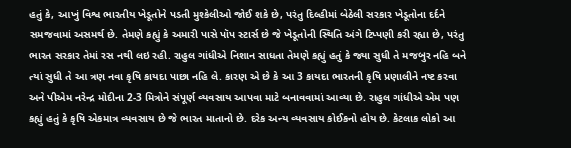હતું કે, આખું વિશ્વ ભારતીય ખેડૂતોને પડતી મુશ્કેલીઓ જોઈ શકે છે, પરંતુ દિલ્હીમાં બેઠેલી સરકાર ખેડૂતોના દર્દને સમજવામાં અસમર્થ છે. તેમણે કહ્યું કે અમારી પાસે પૉપ સ્ટાર્સ છે જે ખેડૂતોની સ્થિતિ અંગે ટિપ્પણી કરી રહ્યા છે, પરંતુ ભારત સરકાર તેમાં રસ નથી લઇ રહી. રાહુલ ગાંધીએ નિશાન સાધતા તેમણે કહ્યું હતું કે જ્યા સુધી તે મજબુર નહિ બને ત્યાં સુધી તે આ ત્રણ નવા કૃષિ કાયદા પાછા નહિ લે. કારણ એ છે કે આ 3 કાયદા ભારતની કૃષિ પ્રણાલીને નષ્ટ કરવા અને પીએમ નરેન્દ્ર મોદીના 2-3 મિત્રોને સંપૂર્ણ વ્યવસાય આપવા માટે બનાવવામાં આવ્યા છે. રાહુલ ગાંધીએ એમ પણ કહ્યું હતું કે કૃષિ એકમાત્ર વ્યવસાય છે જે ભારત માતાનો છે. દરેક અન્ય વ્યવસાય કોઈકનો હોય છે. કેટલાક લોકો આ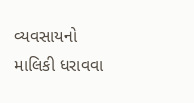વ્યવસાયનો માલિકી ધરાવવા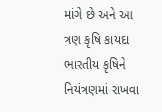માંગે છે અને આ ત્રણ કૃષિ કાયદા ભારતીય કૃષિને નિયંત્રણમાં રાખવા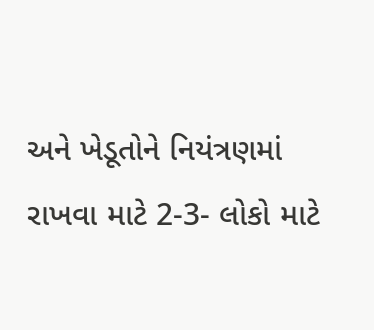અને ખેડૂતોને નિયંત્રણમાં રાખવા માટે 2-3- લોકો માટે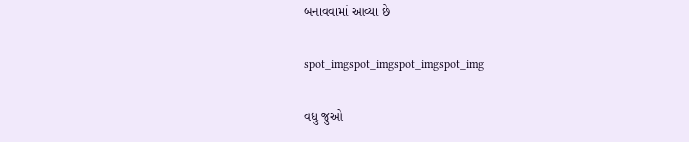બનાવવામાં આવ્યા છે

spot_imgspot_imgspot_imgspot_img

વધુ જુઓ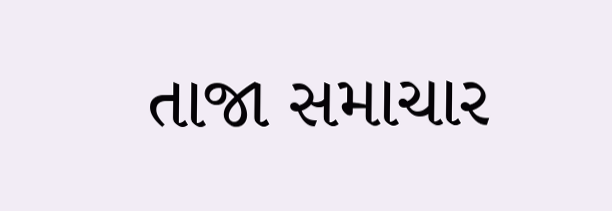તાજા સમાચાર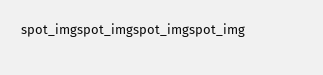spot_imgspot_imgspot_imgspot_img